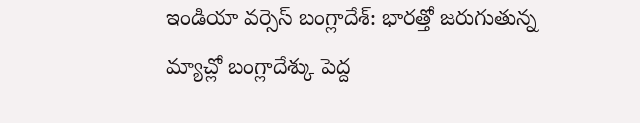ఇండియా వర్సెస్ బంగ్లాదేశ్: భారత్తో జరుగుతున్న మ్యాచ్లో బంగ్లాదేశ్కు పెద్ద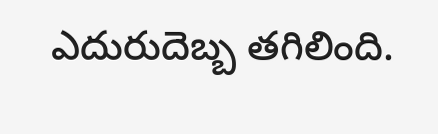ఎదురుదెబ్బ తగిలింది.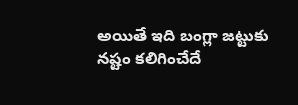అయితే ఇది బంగ్లా జట్టుకు నష్టం కలిగించేదే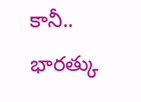కానీ.. భారత్కు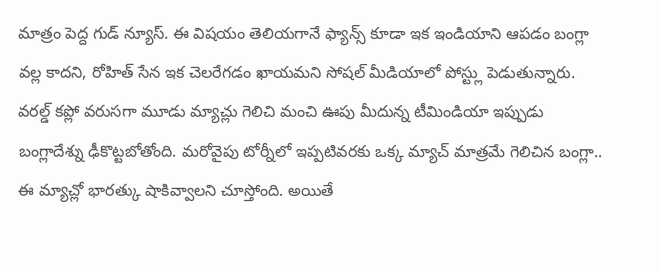మాత్రం పెద్ద గుడ్ న్యూస్. ఈ విషయం తెలియగానే ఫ్యాన్స్ కూడా ఇక ఇండియాని ఆపడం బంగ్లా వల్ల కాదని, రోహిత్ సేన ఇక చెలరేగడం ఖాయమని సోషల్ మీడియాలో పోస్ట్లు పెడుతున్నారు.
వరల్డ్ కప్లో వరుసగా మూడు మ్యాచ్లు గెలిచి మంచి ఊపు మీదున్న టీమిండియా ఇప్పుడు బంగ్లాదేశ్ను ఢీకొట్టబోతోంది. మరోవైపు టోర్నీలో ఇప్పటివరకు ఒక్క మ్యాచ్ మాత్రమే గెలిచిన బంగ్లా.. ఈ మ్యాచ్లో భారత్కు షాకివ్వాలని చూస్తోంది. అయితే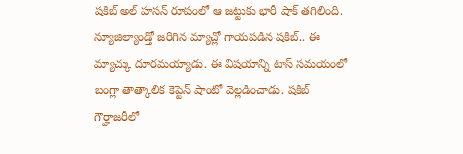షకిబ్ అల్ హసన్ రూపంలో ఆ జట్టుకు భారీ షాక్ తగిలింది. న్యూజిల్యాండ్తో జరిగిన మ్యాచ్లో గాయపడిన షకిబ్.. ఈ మ్యాచ్కు దూరమయ్యాడు. ఈ విషయాన్ని టాస్ సమయంలో బంగ్లా తాత్కాలిక కెప్టెన్ షాంటో వెల్లడించాడు. షకిబ్ గౌర్హాజరీలో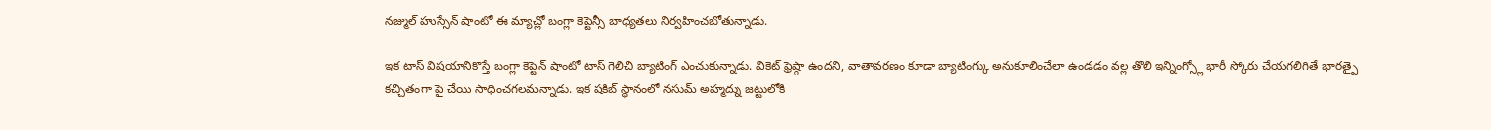నజ్ముల్ హుస్సేన్ షాంటో ఈ మ్యాచ్లో బంగ్లా కెప్టెన్సీ బాధ్యతలు నిర్వహించబోతున్నాడు.

ఇక టాస్ విషయానికొస్తే బంగ్లా కెప్టెన్ షాంటో టాస్ గెలిచి బ్యాటింగ్ ఎంచుకున్నాడు. వికెట్ ఫ్రెష్గా ఉందని, వాతావరణం కూడా బ్యాటింగ్కు అనుకూలించేలా ఉండడం వల్ల తొలి ఇన్నింగ్స్లో భారీ స్కోరు చేయగలిగితే భారత్పై కచ్చితంగా పై చేయి సాధించగలమన్నాడు. ఇక షకిబ్ స్థానంలో నసుమ్ అహ్మద్ను జట్టులోకి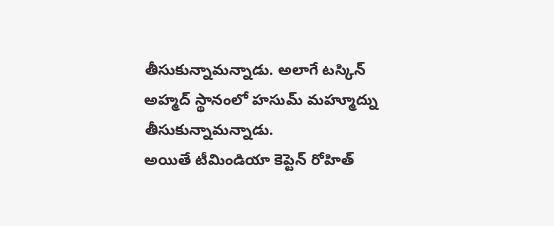తీసుకున్నామన్నాడు. అలాగే టస్కిన్ అహ్మద్ స్థానంలో హసుమ్ మహ్మూద్ను తీసుకున్నామన్నాడు.
అయితే టీమిండియా కెప్టెన్ రోహిత్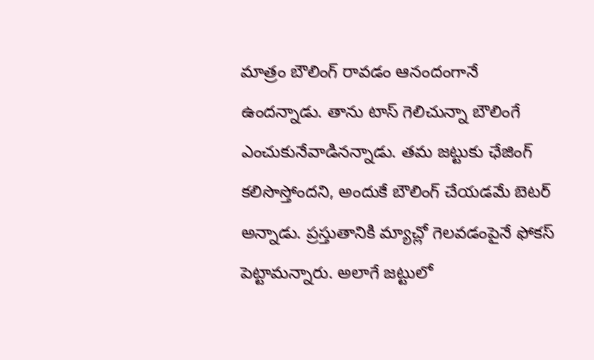మాత్రం బౌలింగ్ రావడం ఆనందంగానే ఉందన్నాడు. తాను టాస్ గెలిచున్నా బౌలింగే ఎంచుకునేవాడినన్నాడు. తమ జట్టుకు ఛేజింగ్ కలిసొస్తోందని, అందుకే బౌలింగ్ చేయడమే బెటర్ అన్నాడు. ప్రస్తుతానికి మ్యాచ్లో గెలవడంపైనే ఫోకస్ పెట్టామన్నారు. అలాగే జట్టులో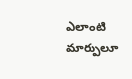ఎలాంటి మార్పులూ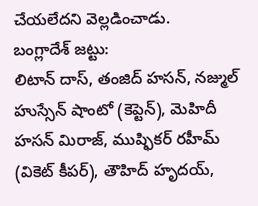చేయలేదని వెల్లడించాడు.
బంగ్లాదేశ్ జట్టు:
లిటాన్ దాస్, తంజిద్ హసన్, నజ్ముల్ హుస్సేన్ షాంటో (కెప్టెన్), మెహిదీ హసన్ మిరాజ్, ముష్ఫికర్ రహీమ్ (వికెట్ కీపర్), తౌహిద్ హృదయ్,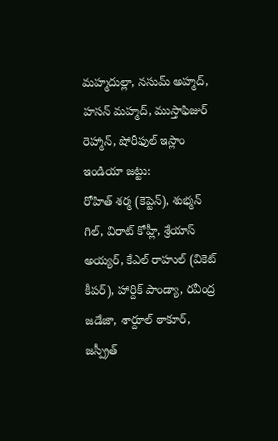మహ్మదుల్లా, నసుమ్ అహ్మద్, హసన్ మహ్మద్, ముస్తాఫిజుర్ రెహ్మాన్, షోరీఫుల్ ఇస్లాం
ఇండియా జట్టు:
రోహిత్ శర్మ (కెప్టెన్), శుభ్మన్ గిల్, విరాట్ కోహ్లీ, శ్రేయాస్ అయ్యర్, కేఎల్ రాహుల్ (వికెట్ కీపర్), హార్దిక్ పాండ్యా, రవీంద్ర జడేజా, శార్దూల్ ఠాకూర్, జస్ప్రీత్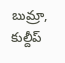బుమ్రా, కుల్దీప్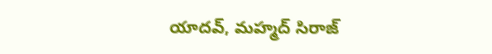యాదవ్, మహ్మద్ సిరాజ్